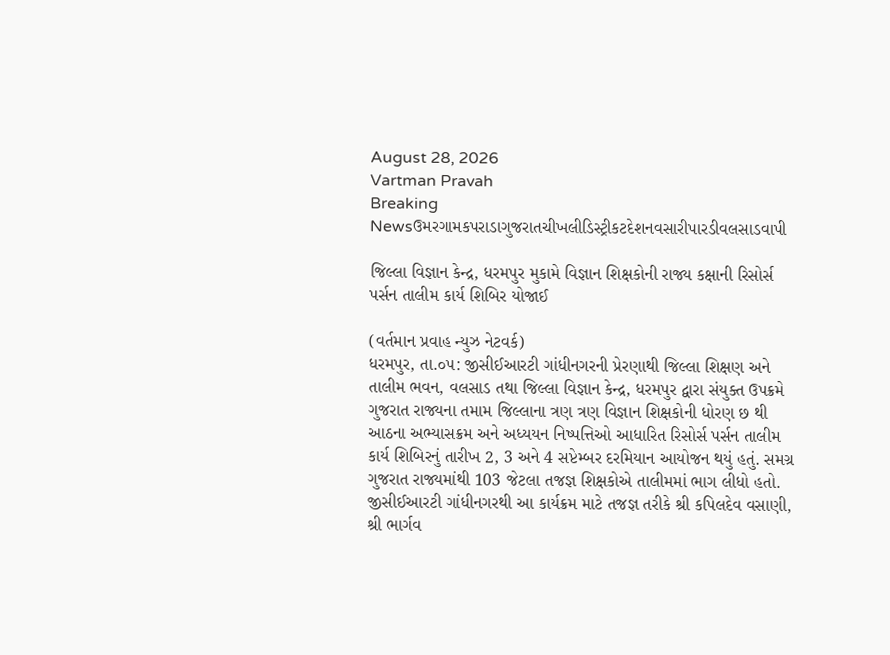August 28, 2026
Vartman Pravah
Breaking Newsઉમરગામકપરાડાગુજરાતચીખલીડિસ્ટ્રીકટદેશનવસારીપારડીવલસાડવાપી

જિલ્લા વિજ્ઞાન કેન્દ્ર, ધરમપુર મુકામે વિજ્ઞાન શિક્ષકોની રાજ્ય કક્ષાની રિસોર્સ પર્સન તાલીમ કાર્ય શિબિર યોજાઈ

(વર્તમાન પ્રવાહ ન્યુઝ નેટવર્ક)
ધરમપુર, તા.૦૫: જીસીઈઆરટી ગાંધીનગરની પ્રેરણાથી જિલ્લા શિક્ષણ અને તાલીમ ભવન, વલસાડ તથા જિલ્લા વિજ્ઞાન કેન્દ્ર, ધરમપુર દ્વારા સંયુક્ત ઉપક્રમે ગુજરાત રાજ્યના તમામ જિલ્લાના ત્રણ ત્રણ વિજ્ઞાન શિક્ષકોની ધોરણ છ થી આઠના અભ્યાસક્રમ અને અધ્યયન નિષ્પત્તિઓ આધારિત રિસોર્સ પર્સન તાલીમ કાર્ય શિબિરનું તારીખ 2, 3 અને 4 સપ્ટેમ્બર દરમિયાન આયોજન થયું હતું. સમગ્ર ગુજરાત રાજ્યમાંથી 103 જેટલા તજજ્ઞ શિક્ષકોએ તાલીમમાં ભાગ લીધો હતો.
જીસીઈઆરટી ગાંધીનગરથી આ કાર્યક્રમ માટે તજજ્ઞ તરીકે શ્રી કપિલદેવ વસાણી, શ્રી ભાર્ગવ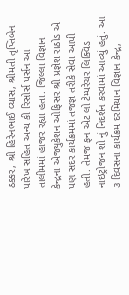ઠક્કર, શ્રી હિરેનભાઈ વ્યાસ, શ્રીમતી તૃપ્તિબેન પારેખ સહિત અન્ય કી રિસોર્સ પર્સન આ તાલીમમાં હાજર રહ્યા હતા. જિલ્લા વિજ્ઞાન કેન્દ્રના એજ્યુકેશન ઓફિસર શ્રી પ્રજ્ઞેશ રાઠોડ એ પણ સદર કાર્યક્રમમાં તજજ્ઞ તરીકે સેવા આપી હતી. તેમજ ફન એટ લો ટેમ્પરેચર લિક્વિડ નાઇટ્રોજન શો નું નિદર્શન કરવામાં આવ્યું હતું. આ ૩ દિવસના કાર્યક્રમ દરમિયાન વિજ્ઞાન કેન્દ્ર,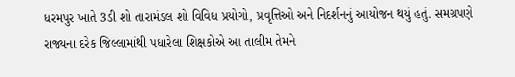ધરમપુર ખાતે 3ડી શો તારામંડલ શો વિવિધ પ્રયોગો, પ્રવૃત્તિઓ અને નિદર્શનનું આયોજન થયું હતું. સમગ્રપણે રાજ્યના દરેક જિલ્લામાંથી પધારેલા શિક્ષકોએ આ તાલીમ તેમને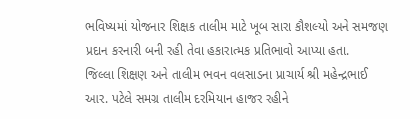ભવિષ્યમાં યોજનાર શિક્ષક તાલીમ માટે ખૂબ સારા કૌશલ્યો અને સમજણ પ્રદાન કરનારી બની રહી તેવા હકારાત્મક પ્રતિભાવો આપ્યા હતા.
જિલ્લા શિક્ષણ અને તાલીમ ભવન વલસાડના પ્રાચાર્ય શ્રી મહેન્દ્રભાઈ આર. પટેલે સમગ્ર તાલીમ દરમિયાન હાજર રહીને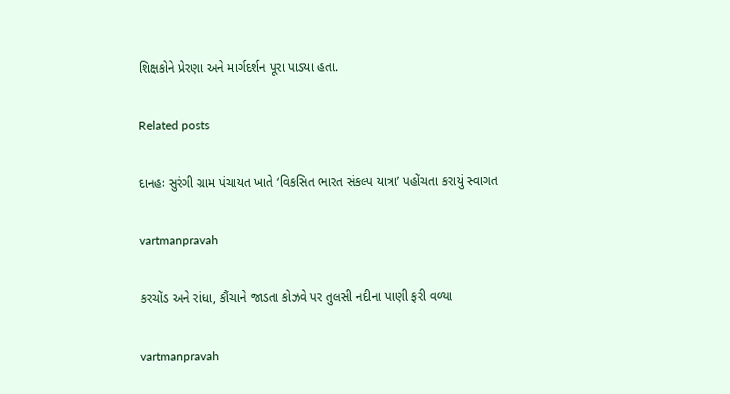શિક્ષકોને પ્રેરણા અને માર્ગદર્શન પૂરા પાડ્યા હતા.

Related posts

દાનહઃ સુરંગી ગ્રામ પંચાયત ખાતે ‘વિકસિત ભારત સંકલ્‍પ યાત્રા’ પહોંચતા કરાયું સ્‍વાગત

vartmanpravah

કરચોંડ અને રાંધા, કૌંચાને જાડતા કોઝવે પર તુલસી નદીના પાણી ફરી વળ્યા

vartmanpravah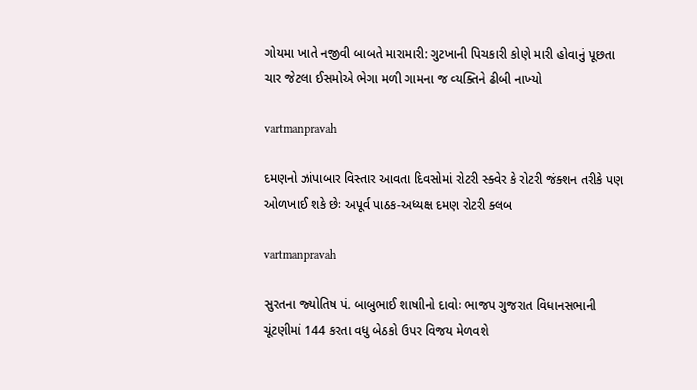ગોયમા ખાતે નજીવી બાબતે મારામારી: ગુટખાની પિચકારી કોણે મારી હોવાનું પૂછતા ચાર જેટલા ઈસમોએ ભેગા મળી ગામના જ વ્‍યક્‍તિને ઢીબી નાખ્‍યો

vartmanpravah

દમણનો ઝાંપાબાર વિસ્‍તાર આવતા દિવસોમાં રોટરી સ્‍ક્‍વેર કે રોટરી જંક્‍શન તરીકે પણ ઓળખાઈ શકે છેઃ અપૂર્વ પાઠક-અધ્‍યક્ષ દમણ રોટરી ક્‍લબ

vartmanpravah

સુરતના જ્‍યોતિષ પં. બાબુભાઈ શાષાીનો દાવોઃ ભાજપ ગુજરાત વિધાનસભાની ચૂંટણીમાં 144 કરતા વધુ બેઠકો ઉપર વિજય મેળવશે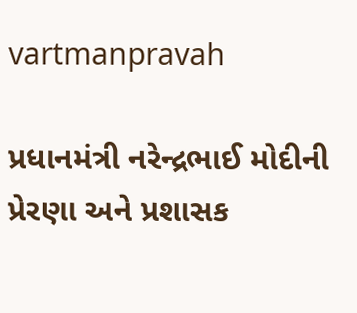vartmanpravah

પ્રધાનમંત્રી નરેન્‍દ્રભાઈ મોદીની પ્રેરણા અને પ્રશાસક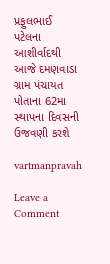પ્રફુલભાઈ પટેલના આશીર્વાદથી આજે દમણવાડા ગ્રામ પંચાયત પોતાના 62મા સ્‍થાપના દિવસની ઉજવણી કરશે

vartmanpravah

Leave a Comment